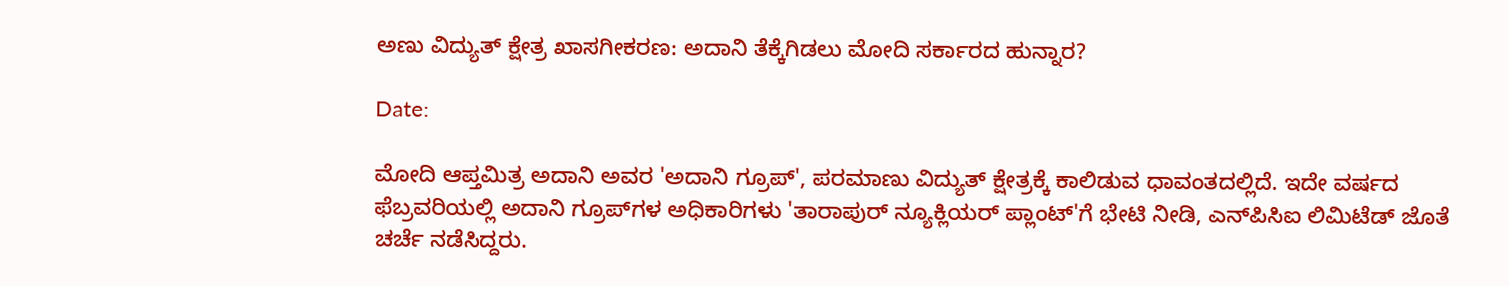ಅಣು ವಿದ್ಯುತ್ ಕ್ಷೇತ್ರ ಖಾಸಗೀಕರಣ: ಅದಾನಿ ತೆಕ್ಕೆಗಿಡಲು ಮೋದಿ ಸರ್ಕಾರದ ಹುನ್ನಾರ?

Date:

ಮೋದಿ ಆಪ್ತಮಿತ್ರ ಅದಾನಿ ಅವರ 'ಅದಾನಿ ಗ್ರೂಪ್', ಪರಮಾಣು ವಿದ್ಯುತ್ ಕ್ಷೇತ್ರಕ್ಕೆ ಕಾಲಿಡುವ ಧಾವಂತದಲ್ಲಿದೆ. ಇದೇ ವರ್ಷದ ಫೆಬ್ರವರಿಯಲ್ಲಿ ಅದಾನಿ ಗ್ರೂಪ್‌ಗಳ ಅಧಿಕಾರಿಗಳು 'ತಾರಾಪುರ್ ನ್ಯೂಕ್ಲಿಯರ್ ಪ್ಲಾಂಟ್'ಗೆ ಭೇಟಿ ನೀಡಿ, ಎನ್‌ಪಿಸಿಐ ಲಿಮಿಟೆಡ್‌ ಜೊತೆ ಚರ್ಚೆ ನಡೆಸಿದ್ದರು.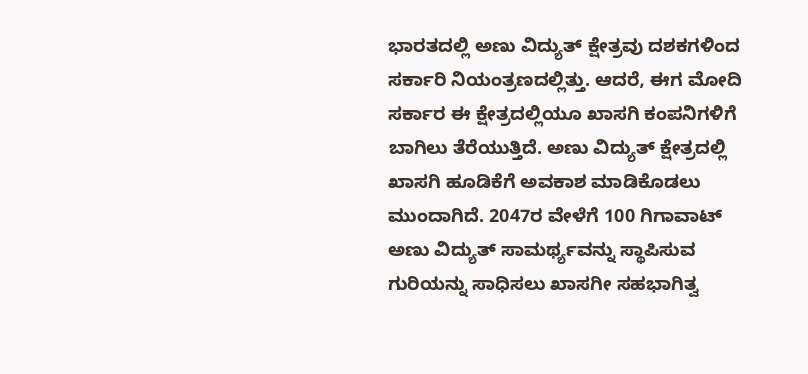ಭಾರತದಲ್ಲಿ ಅಣು ವಿದ್ಯುತ್ ಕ್ಷೇತ್ರವು ದಶಕಗಳಿಂದ ಸರ್ಕಾರಿ ನಿಯಂತ್ರಣದಲ್ಲಿತ್ತು. ಆದರೆ, ಈಗ ಮೋದಿ ಸರ್ಕಾರ ಈ ಕ್ಷೇತ್ರದಲ್ಲಿಯೂ ಖಾಸಗಿ ಕಂಪನಿಗಳಿಗೆ ಬಾಗಿಲು ತೆರೆಯುತ್ತಿದೆ. ಅಣು ವಿದ್ಯುತ್ ಕ್ಷೇತ್ರದಲ್ಲಿ ಖಾಸಗಿ ಹೂಡಿಕೆಗೆ ಅವಕಾಶ ಮಾಡಿಕೊಡಲು ಮುಂದಾಗಿದೆ. 2047ರ ವೇಳೆಗೆ 100 ಗಿಗಾವಾಟ್ ಅಣು ವಿದ್ಯುತ್ ಸಾಮರ್ಥ್ಯವನ್ನು ಸ್ಥಾಪಿಸುವ ಗುರಿಯನ್ನು ಸಾಧಿಸಲು ಖಾಸಗೀ ಸಹಭಾಗಿತ್ವ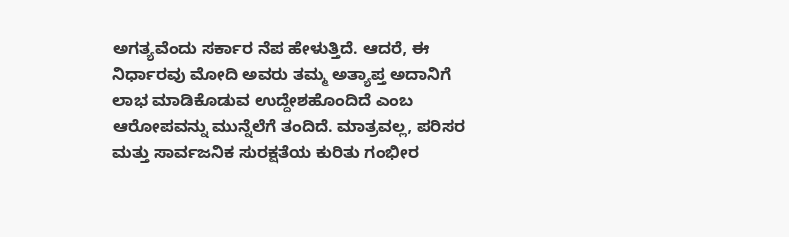ಅಗತ್ಯವೆಂದು ಸರ್ಕಾರ ನೆಪ ಹೇಳುತ್ತಿದೆ. ಆದರೆ, ಈ ನಿರ್ಧಾರವು ಮೋದಿ ಅವರು ತಮ್ಮ ಅತ್ಯಾಪ್ತ ಅದಾನಿಗೆ ಲಾಭ ಮಾಡಿಕೊಡುವ ಉದ್ದೇಶಹೊಂದಿದೆ ಎಂಬ ಆರೋಪವನ್ನು ಮುನ್ನೆಲೆಗೆ ತಂದಿದೆ. ಮಾತ್ರವಲ್ಲ, ಪರಿಸರ ಮತ್ತು ಸಾರ್ವಜನಿಕ ಸುರಕ್ಷತೆಯ ಕುರಿತು ಗಂಭೀರ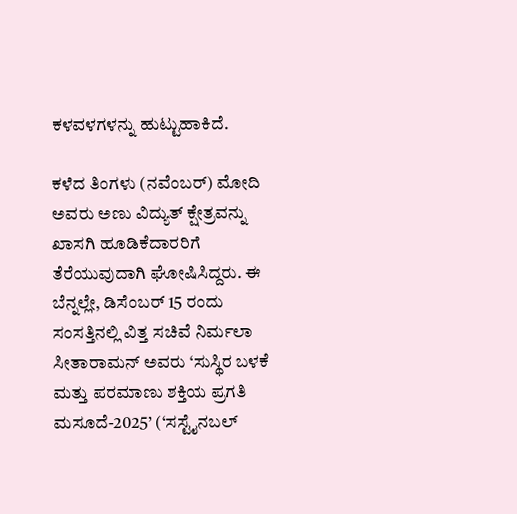ಕಳವಳಗಳನ್ನು ಹುಟ್ಟುಹಾಕಿದೆ.

ಕಳೆದ ತಿಂಗಳು (ನವೆಂಬರ್) ಮೋದಿ ಅವರು ಅಣು ವಿದ್ಯುತ್ ಕ್ಷೇತ್ರವನ್ನು ಖಾಸಗಿ ಹೂಡಿಕೆದಾರರಿಗೆ ತೆರೆಯುವುದಾಗಿ ಘೋಷಿಸಿದ್ದರು. ಈ ಬೆನ್ನಲ್ಲೇ, ಡಿಸೆಂಬರ್ 15 ರಂದು ಸಂಸತ್ತಿನಲ್ಲಿ ವಿತ್ತ ಸಚಿವೆ ನಿರ್ಮಲಾ ಸೀತಾರಾಮನ್ ಅವರು ‘ಸುಸ್ಥಿರ ಬಳಕೆ ಮತ್ತು ಪರಮಾಣು ಶಕ್ತಿಯ ಪ್ರಗತಿ ಮಸೂದೆ-2025’ (‘ಸಸ್ಟೈನಬಲ್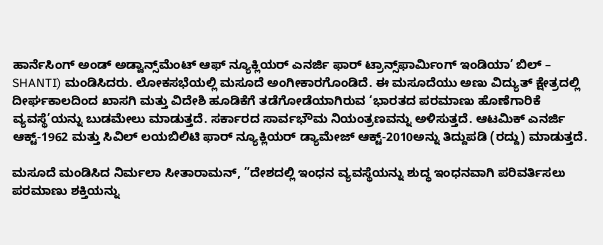ಹಾರ್ನೆಸಿಂಗ್ ಅಂಡ್ ಅಡ್ವಾನ್ಸ್‌ಮೆಂಟ್ ಆಫ್ ನ್ಯೂಕ್ಲಿಯರ್ ಎನರ್ಜಿ ಫಾರ್ ಟ್ರಾನ್ಸ್‌ಫಾರ್ಮಿಂಗ್ ಇಂಡಿಯಾ’ ಬಿಲ್ – SHANTI) ಮಂಡಿಸಿದರು. ಲೋಕಸಭೆಯಲ್ಲಿ ಮಸೂದೆ ಅಂಗೀಕಾರಗೊಂಡಿದೆ. ಈ ಮಸೂದೆಯು ಅಣು ವಿದ್ಯುತ್ ಕ್ಷೇತ್ರದಲ್ಲಿ ದೀರ್ಘಕಾಲದಿಂದ ಖಾಸಗಿ ಮತ್ತು ವಿದೇಶಿ ಹೂಡಿಕೆಗೆ ತಡೆಗೋಡೆಯಾಗಿರುವ ‘ಭಾರತದ ಪರಮಾಣು ಹೊಣೆಗಾರಿಕೆ ವ್ಯವಸ್ಥೆ’ಯನ್ನು ಬುಡಮೇಲು ಮಾಡುತ್ತದೆ. ಸರ್ಕಾರದ ಸಾರ್ವಭೌಮ ನಿಯಂತ್ರಣವನ್ನು ಅಳಿಸುತ್ತದೆ. ಆಟಮಿಕ್ ಎನರ್ಜಿ ಆಕ್ಟ್-1962 ಮತ್ತು ಸಿವಿಲ್ ಲಯಬಿಲಿಟಿ ಫಾರ್ ನ್ಯೂಕ್ಲಿಯರ್ ಡ್ಯಾಮೇಜ್ ಆಕ್ಟ್-2010ಅನ್ನು ತಿದ್ದುಪಡಿ (ರದ್ದು) ಮಾಡುತ್ತದೆ.

ಮಸೂದೆ ಮಂಡಿಸಿದ ನಿರ್ಮಲಾ ಸೀತಾರಾಮನ್, ”ದೇಶದಲ್ಲಿ ಇಂಧನ ವ್ಯವಸ್ಥೆಯನ್ನು ಶುದ್ಧ ಇಂಧನವಾಗಿ ಪರಿವರ್ತಿಸಲು ಪರಮಾಣು ಶಕ್ತಿಯನ್ನು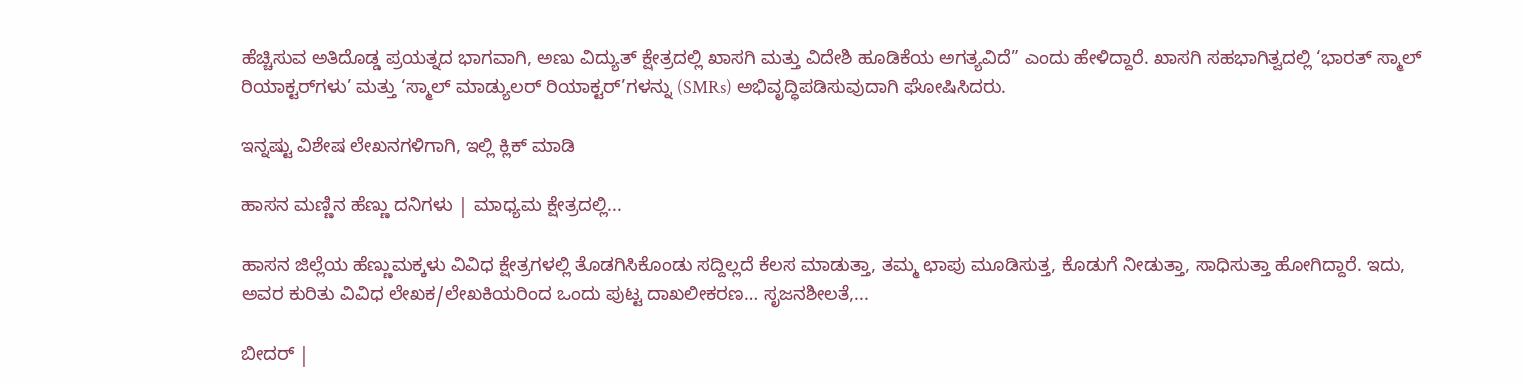ಹೆಚ್ಚಿಸುವ ಅತಿದೊಡ್ಡ ಪ್ರಯತ್ನದ ಭಾಗವಾಗಿ, ಅಣು ವಿದ್ಯುತ್ ಕ್ಷೇತ್ರದಲ್ಲಿ ಖಾಸಗಿ ಮತ್ತು ವಿದೇಶಿ ಹೂಡಿಕೆಯ ಅಗತ್ಯವಿದೆ” ಎಂದು ಹೇಳಿದ್ದಾರೆ. ಖಾಸಗಿ ಸಹಭಾಗಿತ್ವದಲ್ಲಿ ‘ಭಾರತ್ ಸ್ಮಾಲ್ ರಿಯಾಕ್ಟರ್‌ಗಳು’ ಮತ್ತು ‘ಸ್ಮಾಲ್ ಮಾಡ್ಯುಲರ್ ರಿಯಾಕ್ಟರ್‌’ಗಳನ್ನು (SMRs) ಅಭಿವೃದ್ಧಿಪಡಿಸುವುದಾಗಿ ಘೋಷಿಸಿದರು.

ಇನ್ನಷ್ಟು ವಿಶೇಷ ಲೇಖನಗಳಿಗಾಗಿ, ಇಲ್ಲಿ ಕ್ಲಿಕ್ ಮಾಡಿ

ಹಾಸನ ಮಣ್ಣಿನ ಹೆಣ್ಣು ದನಿಗಳು | ಮಾಧ್ಯಮ ಕ್ಷೇತ್ರದಲ್ಲಿ...

ಹಾಸನ ಜಿಲ್ಲೆಯ ಹೆಣ್ಣುಮಕ್ಕಳು ವಿವಿಧ ಕ್ಷೇತ್ರಗಳಲ್ಲಿ ತೊಡಗಿಸಿಕೊಂಡು ಸದ್ದಿಲ್ಲದೆ ಕೆಲಸ ಮಾಡುತ್ತಾ, ತಮ್ಮ ಛಾಪು ಮೂಡಿಸುತ್ತ, ಕೊಡುಗೆ ನೀಡುತ್ತಾ, ಸಾಧಿಸುತ್ತಾ ಹೋಗಿದ್ದಾರೆ. ಇದು, ಅವರ ಕುರಿತು ವಿವಿಧ ಲೇಖಕ/ಲೇಖಕಿಯರಿಂದ ಒಂದು ಪುಟ್ಟ ದಾಖಲೀಕರಣ… ಸೃಜನಶೀಲತೆ,...

ಬೀದರ್ |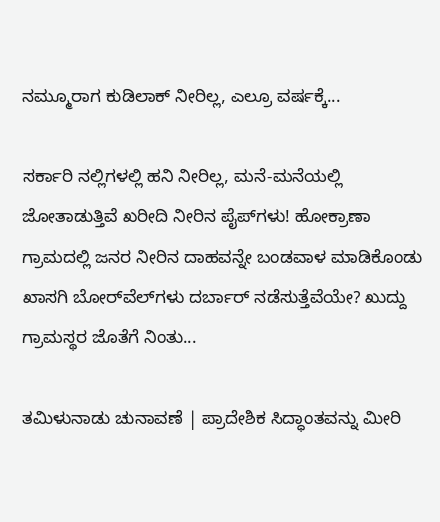ನಮ್ಮೂರಾಗ ಕುಡಿಲಾಕ್ ನೀರಿಲ್ಲ, ಎಲ್ರೂ ವರ್ಷಕ್ಕೆ...

ಸರ್ಕಾರಿ ನಲ್ಲಿಗಳಲ್ಲಿ ಹನಿ ನೀರಿಲ್ಲ, ಮನೆ-ಮನೆಯಲ್ಲಿ ಜೋತಾಡುತ್ತಿವೆ ಖರೀದಿ ನೀರಿನ ಪೈಪ್‌ಗಳು! ಹೋಕ್ರಾಣಾ ಗ್ರಾಮದಲ್ಲಿ ಜನರ ನೀರಿನ ದಾಹವನ್ನೇ ಬಂಡವಾಳ ಮಾಡಿಕೊಂಡು ಖಾಸಗಿ ಬೋರ್‌ವೆಲ್‌ಗಳು ದರ್ಬಾರ್‌ ನಡೆಸುತ್ತೆವೆಯೇ? ಖುದ್ದು ಗ್ರಾಮಸ್ಥರ ಜೊತೆಗೆ ನಿಂತು...

ತಮಿಳುನಾಡು ಚುನಾವಣೆ | ಪ್ರಾದೇಶಿಕ ಸಿದ್ಧಾಂತವನ್ನು ಮೀರಿ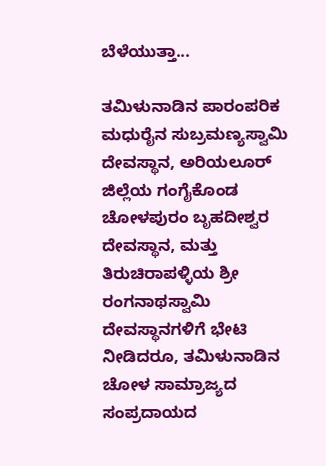ಬೆಳೆಯುತ್ತಾ...

ತಮಿಳುನಾಡಿನ ಪಾರಂಪರಿಕ ಮಧುರೈನ ಸುಬ್ರಮಣ್ಯಸ್ವಾಮಿ ದೇವಸ್ಥಾನ, ಅರಿಯಲೂರ್ ಜಿಲ್ಲೆಯ ಗಂಗೈಕೊಂಡ ಚೋಳಪುರಂ ಬೃಹದೀಶ್ವರ ದೇವಸ್ಥಾನ, ಮತ್ತು ತಿರುಚಿರಾಪಳ್ಳಿಯ ಶ್ರೀ ರಂಗನಾಥಸ್ವಾಮಿ ದೇವಸ್ಥಾನಗಳಿಗೆ ಭೇಟಿ ನೀಡಿದರೂ, ತಮಿಳುನಾಡಿನ ಚೋಳ ಸಾಮ್ರಾಜ್ಯದ ಸಂಪ್ರದಾಯದ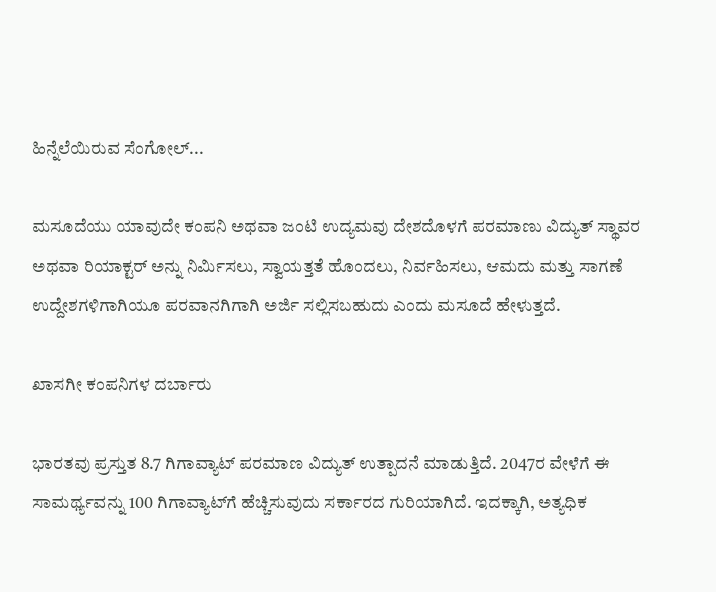ಹಿನ್ನೆಲೆಯಿರುವ ಸೆಂಗೋಲ್...

ಮಸೂದೆಯು ಯಾವುದೇ ಕಂಪನಿ ಅಥವಾ ಜಂಟಿ ಉದ್ಯಮವು ದೇಶದೊಳಗೆ ಪರಮಾಣು ವಿದ್ಯುತ್ ಸ್ಥಾವರ ಅಥವಾ ರಿಯಾಕ್ಟರ್ ಅನ್ನು ನಿರ್ಮಿಸಲು, ಸ್ವಾಯತ್ತತೆ ಹೊಂದಲು, ನಿರ್ವಹಿಸಲು, ಆಮದು ಮತ್ತು ಸಾಗಣೆ ಉದ್ದೇಶಗಳಿಗಾಗಿಯೂ ಪರವಾನಗಿಗಾಗಿ ಅರ್ಜಿ ಸಲ್ಲಿಸಬಹುದು ಎಂದು ಮಸೂದೆ ಹೇಳುತ್ತದೆ.

ಖಾಸಗೀ ಕಂಪನಿಗಳ ದರ್ಬಾರು

ಭಾರತವು ಪ್ರಸ್ತುತ 8.7 ಗಿಗಾವ್ಯಾಟ್ ಪರಮಾಣ ವಿದ್ಯುತ್‌ ಉತ್ಪಾದನೆ ಮಾಡುತ್ತಿದೆ. 2047ರ ವೇಳೆಗೆ ಈ ಸಾಮರ್ಥ್ಯವನ್ನು 100 ಗಿಗಾವ್ಯಾಟ್‌ಗೆ ಹೆಚ್ಚಿಸುವುದು ಸರ್ಕಾರದ ಗುರಿಯಾಗಿದೆ. ಇದಕ್ಕಾಗಿ, ಅತ್ಯಧಿಕ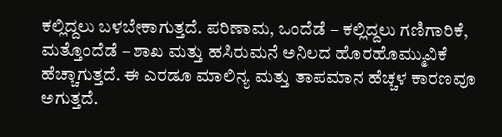ಕಲ್ಲಿದ್ದಲು ಬಳಬೇಕಾಗುತ್ತದೆ. ಪರಿಣಾಮ, ಒಂದೆಡೆ – ಕಲ್ಲಿದ್ದಲು ಗಣಿಗಾರಿಕೆ, ಮತ್ತೊಂದೆಡೆ – ಶಾಖ ಮತ್ತು ಹಸಿರುಮನೆ ಅನಿಲದ ಹೊರಹೊಮ್ಮುವಿಕೆ ಹೆಚ್ಚಾಗುತ್ತದೆ. ಈ ಎರಡೂ ಮಾಲಿನ್ಯ ಮತ್ತು ತಾಪಮಾನ ಹೆಚ್ಚಳ ಕಾರಣವೂ ಅಗುತ್ತದೆ.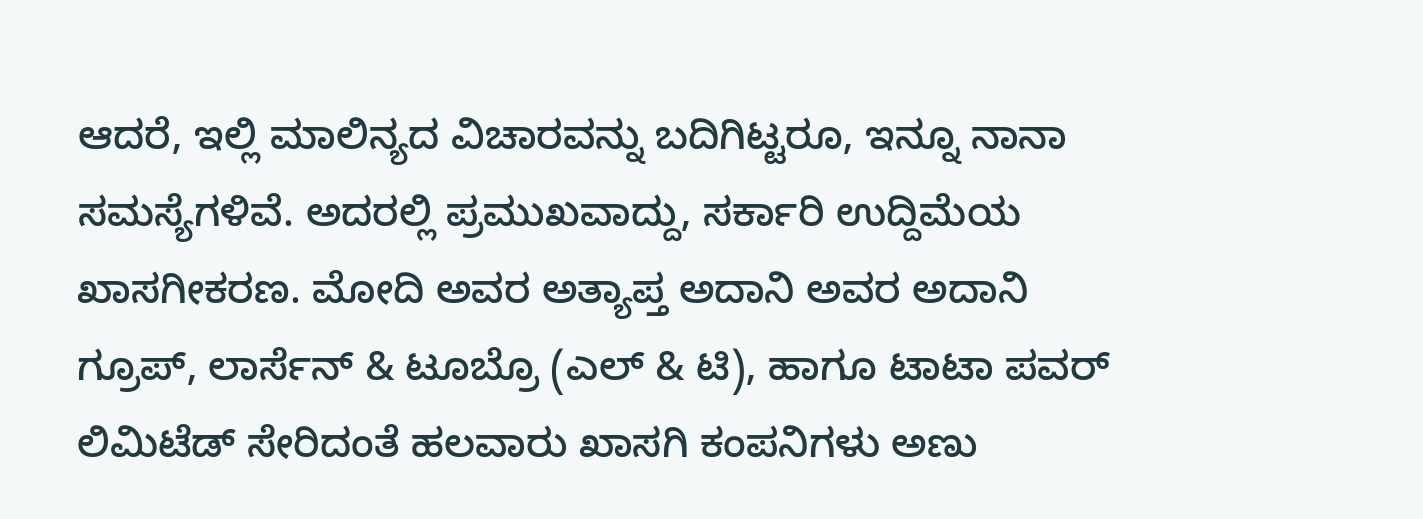ಆದರೆ, ಇಲ್ಲಿ ಮಾಲಿನ್ಯದ ವಿಚಾರವನ್ನು ಬದಿಗಿಟ್ಟರೂ, ಇನ್ನೂ ನಾನಾ ಸಮಸ್ಯೆಗಳಿವೆ. ಅದರಲ್ಲಿ ಪ್ರಮುಖವಾದ್ದು, ಸರ್ಕಾರಿ ಉದ್ದಿಮೆಯ ಖಾಸಗೀಕರಣ. ಮೋದಿ ಅವರ ಅತ್ಯಾಪ್ತ ಅದಾನಿ ಅವರ ಅದಾನಿ ಗ್ರೂಪ್, ಲಾರ್ಸೆನ್ & ಟೂಬ್ರೊ (ಎಲ್ & ಟಿ), ಹಾಗೂ ಟಾಟಾ ಪವರ್ ಲಿಮಿಟೆಡ್ ಸೇರಿದಂತೆ ಹಲವಾರು ಖಾಸಗಿ ಕಂಪನಿಗಳು ಅಣು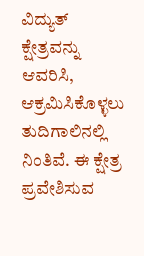ವಿದ್ಯುತ್ ಕ್ಷೇತ್ರವನ್ನು ಆವರಿಸಿ, ಆಕ್ರಮಿಸಿಕೊಳ್ಳಲು ತುದಿಗಾಲಿನಲ್ಲಿ ನಿಂತಿವೆ. ಈ ಕ್ಷೇತ್ರ ಪ್ರವೇಶಿಸುವ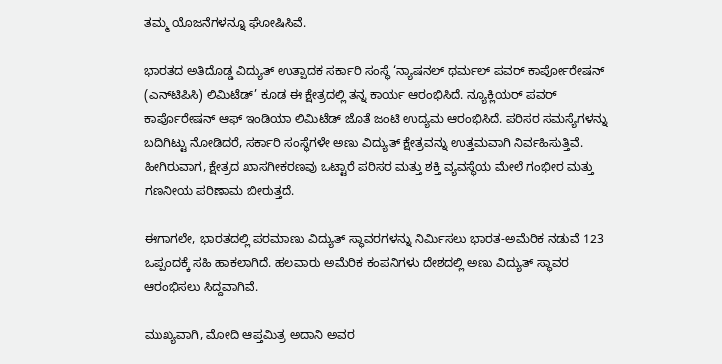ತಮ್ಮ ಯೊಜನೆಗಳನ್ನೂ ಘೋಷಿಸಿವೆ.

ಭಾರತದ ಅತಿದೊಡ್ಡ ವಿದ್ಯುತ್ ಉತ್ಪಾದಕ ಸರ್ಕಾರಿ ಸಂಸ್ಥೆ ‘ನ್ಯಾಷನಲ್ ಥರ್ಮಲ್ ಪವರ್ ಕಾರ್ಪೋರೇಷನ್ (ಎನ್‌ಟಿಪಿಸಿ) ಲಿಮಿಟೆಡ್’ ಕೂಡ ಈ ಕ್ಷೇತ್ರದಲ್ಲಿ ತನ್ನ ಕಾರ್ಯ ಆರಂಭಿಸಿದೆ. ನ್ಯೂಕ್ಲಿಯರ್ ಪವರ್ ಕಾರ್ಪೊರೇಷನ್ ಆಫ್ ಇಂಡಿಯಾ ಲಿಮಿಟೆಡ್ ಜೊತೆ ಜಂಟಿ ಉದ್ಯಮ ಆರಂಭಿಸಿದೆ. ಪರಿಸರ ಸಮಸ್ಯೆಗಳನ್ನು ಬದಿಗಿಟ್ಟು ನೋಡಿದರೆ, ಸರ್ಕಾರಿ ಸಂಸ್ಥೆಗಳೇ ಅಣು ವಿದ್ಯುತ್ ಕ್ಷೇತ್ರವನ್ನು ಉತ್ತಮವಾಗಿ ನಿರ್ವಹಿಸುತ್ತಿವೆ. ಹೀಗಿರುವಾಗ, ಕ್ಷೇತ್ರದ ಖಾಸಗೀಕರಣವು ಒಟ್ಟಾರೆ ಪರಿಸರ ಮತ್ತು ಶಕ್ತಿ ವ್ಯವಸ್ಥೆಯ ಮೇಲೆ ಗಂಭೀರ ಮತ್ತು ಗಣನೀಯ ಪರಿಣಾಮ ಬೀರುತ್ತದೆ.

ಈಗಾಗಲೇ, ಭಾರತದಲ್ಲಿ ಪರಮಾಣು ವಿದ್ಯುತ್ ಸ್ಥಾವರಗಳನ್ನು ನಿರ್ಮಿಸಲು ಭಾರತ-ಅಮೆರಿಕ ನಡುವೆ 123 ಒಪ್ಪಂದಕ್ಕೆ ಸಹಿ ಹಾಕಲಾಗಿದೆ. ಹಲವಾರು ಅಮೆರಿಕ ಕಂಪನಿಗಳು ದೇಶದಲ್ಲಿ ಅಣು ವಿದ್ಯುತ್ ಸ್ಥಾವರ ಆರಂಭಿಸಲು ಸಿದ್ದವಾಗಿವೆ.

ಮುಖ್ಯವಾಗಿ, ಮೋದಿ ಆಪ್ತಮಿತ್ರ ಅದಾನಿ ಅವರ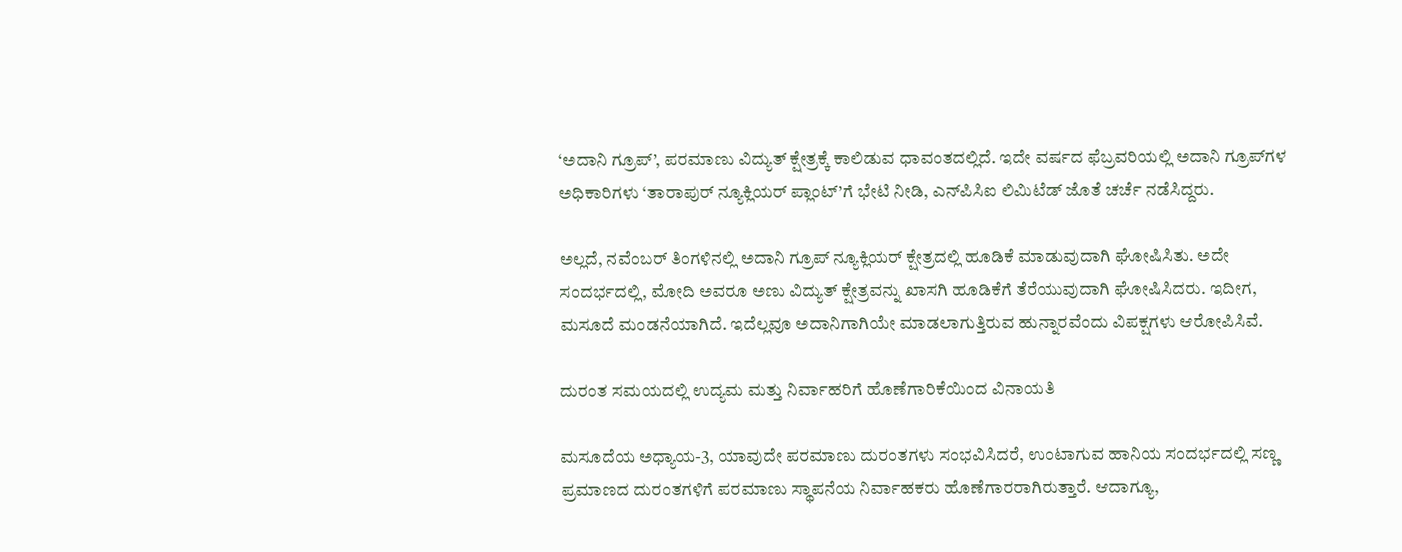‘ಅದಾನಿ ಗ್ರೂಪ್’, ಪರಮಾಣು ವಿದ್ಯುತ್ ಕ್ಷೇತ್ರಕ್ಕೆ ಕಾಲಿಡುವ ಧಾವಂತದಲ್ಲಿದೆ. ಇದೇ ವರ್ಷದ ಫೆಬ್ರವರಿಯಲ್ಲಿ ಅದಾನಿ ಗ್ರೂಪ್‌ಗಳ ಅಧಿಕಾರಿಗಳು ‘ತಾರಾಪುರ್ ನ್ಯೂಕ್ಲಿಯರ್ ಪ್ಲಾಂಟ್’ಗೆ ಭೇಟಿ ನೀಡಿ, ಎನ್‌ಪಿಸಿಐ ಲಿಮಿಟೆಡ್‌ ಜೊತೆ ಚರ್ಚೆ ನಡೆಸಿದ್ದರು.

ಅಲ್ಲದೆ, ನವೆಂಬರ್‌ ತಿಂಗಳಿನಲ್ಲಿ ಅದಾನಿ ಗ್ರೂಪ್‌ ನ್ಯೂಕ್ಲಿಯರ್ ಕ್ಷೇತ್ರದಲ್ಲಿ ಹೂಡಿಕೆ ಮಾಡುವುದಾಗಿ ಘೋಷಿಸಿತು. ಅದೇ ಸಂದರ್ಭದಲ್ಲಿ, ಮೋದಿ ಅವರೂ ಅಣು ವಿದ್ಯುತ್ ಕ್ಷೇತ್ರವನ್ನು ಖಾಸಗಿ ಹೂಡಿಕೆಗೆ ತೆರೆಯುವುದಾಗಿ ಘೋಷಿಸಿದರು. ಇದೀಗ, ಮಸೂದೆ ಮಂಡನೆಯಾಗಿದೆ. ಇದೆಲ್ಲವೂ ಅದಾನಿಗಾಗಿಯೇ ಮಾಡಲಾಗುತ್ತಿರುವ ಹುನ್ನಾರವೆಂದು ವಿಪಕ್ಷಗಳು ಆರೋಪಿಸಿವೆ.

ದುರಂತ ಸಮಯದಲ್ಲಿ ಉದ್ಯಮ ಮತ್ತು ನಿರ್ವಾಹರಿಗೆ ಹೊಣೆಗಾರಿಕೆಯಿಂದ ವಿನಾಯತಿ

ಮಸೂದೆಯ ಅಧ್ಯಾಯ-3, ಯಾವುದೇ ಪರಮಾಣು ದುರಂತಗಳು ಸಂಭವಿಸಿದರೆ, ಉಂಟಾಗುವ ಹಾನಿಯ ಸಂದರ್ಭದಲ್ಲಿ ಸಣ್ಣ ಪ್ರಮಾಣದ ದುರಂತಗಳಿಗೆ ಪರಮಾಣು ಸ್ಥಾಪನೆಯ ನಿರ್ವಾಹಕರು ಹೊಣೆಗಾರರಾಗಿರುತ್ತಾರೆ. ಆದಾಗ್ಯೂ,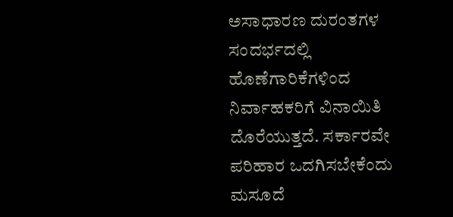ಅಸಾಧಾರಣ ದುರಂತಗಳ ಸಂದರ್ಭದಲ್ಲಿ ಹೊಣೆಗಾರಿಕೆಗಳಿಂದ ನಿರ್ವಾಹಕರಿಗೆ ವಿನಾಯಿತಿ ದೊರೆಯುತ್ತದೆ. ಸರ್ಕಾರವೇ ಪರಿಹಾರ ಒದಗಿಸಬೇಕೆಂದು ಮಸೂದೆ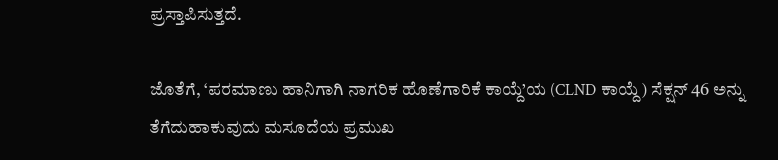ಪ್ರಸ್ತಾಪಿಸುತ್ತದೆ.

ಜೊತೆಗೆ, ‘ಪರಮಾಣು ಹಾನಿಗಾಗಿ ನಾಗರಿಕ ಹೊಣೆಗಾರಿಕೆ ಕಾಯ್ದೆ’ಯ (CLND ಕಾಯ್ದೆ) ಸೆಕ್ಷನ್ 46 ಅನ್ನು ತೆಗೆದುಹಾಕುವುದು ಮಸೂದೆಯ ಪ್ರಮುಖ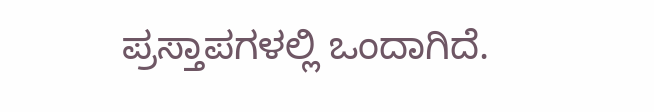ಪ್ರಸ್ತಾಪಗಳಲ್ಲಿ ಒಂದಾಗಿದೆ.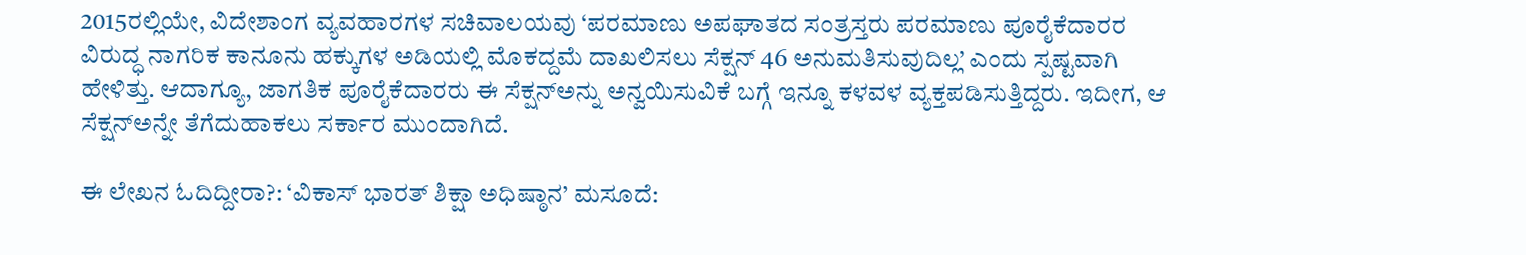2015ರಲ್ಲಿಯೇ, ವಿದೇಶಾಂಗ ವ್ಯವಹಾರಗಳ ಸಚಿವಾಲಯವು ‘ಪರಮಾಣು ಅಪಘಾತದ ಸಂತ್ರಸ್ತರು ಪರಮಾಣು ಪೂರೈಕೆದಾರರ ವಿರುದ್ಧ ನಾಗರಿಕ ಕಾನೂನು ಹಕ್ಕುಗಳ ಅಡಿಯಲ್ಲಿ ಮೊಕದ್ದಮೆ ದಾಖಲಿಸಲು ಸೆಕ್ಷನ್ 46 ಅನುಮತಿಸುವುದಿಲ್ಲ’ ಎಂದು ಸ್ಪಷ್ಟವಾಗಿ ಹೇಳಿತ್ತು. ಆದಾಗ್ಯೂ, ಜಾಗತಿಕ ಪೂರೈಕೆದಾರರು ಈ ಸೆಕ್ಷನ್‌ಅನ್ನು ಅನ್ವಯಿಸುವಿಕೆ ಬಗ್ಗೆ ಇನ್ನೂ ಕಳವಳ ವ್ಯಕ್ತಪಡಿಸುತ್ತಿದ್ದರು. ಇದೀಗ, ಆ ಸೆಕ್ಷನ್‌ಅನ್ನೇ ತೆಗೆದುಹಾಕಲು ಸರ್ಕಾರ ಮುಂದಾಗಿದೆ.

ಈ ಲೇಖನ ಓದಿದ್ದೀರಾ?: ‘ವಿಕಾಸ್ ಭಾರತ್ ಶಿಕ್ಷಾ ಅಧಿಷ್ಠಾನ’ ಮಸೂದೆ: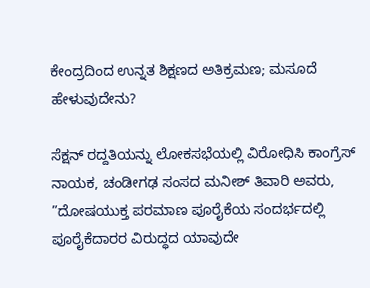ಕೇಂದ್ರದಿಂದ ಉನ್ನತ ಶಿಕ್ಷಣದ ಅತಿಕ್ರಮಣ; ಮಸೂದೆ ಹೇಳುವುದೇನು?

ಸೆಕ್ಷನ್‌ ರದ್ದತಿಯನ್ನು ಲೋಕಸಭೆಯಲ್ಲಿ ವಿರೋಧಿಸಿ ಕಾಂಗ್ರೆಸ್‌ ನಾಯಕ, ಚಂಡೀಗಢ ಸಂಸದ ಮನೀಶ್ ತಿವಾರಿ ಅವರು, ”ದೋಷಯುಕ್ತ ಪರಮಾಣ ಪೂರೈಕೆಯ ಸಂದರ್ಭದಲ್ಲಿ ಪೂರೈಕೆದಾರರ ವಿರುದ್ಧದ ಯಾವುದೇ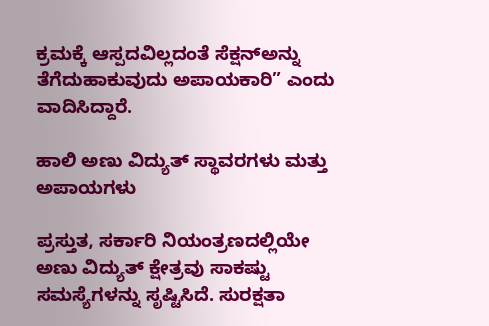ಕ್ರಮಕ್ಕೆ ಆಸ್ಪದವಿಲ್ಲದಂತೆ ಸೆಕ್ಷನ್‌ಅನ್ನು ತೆಗೆದುಹಾಕುವುದು ಅಪಾಯಕಾರಿ” ಎಂದು ವಾದಿಸಿದ್ದಾರೆ.

ಹಾಲಿ ಅಣು ವಿದ್ಯುತ್ ಸ್ಥಾವರಗಳು ಮತ್ತು ಅಪಾಯಗಳು

ಪ್ರಸ್ತುತ, ಸರ್ಕಾರಿ ನಿಯಂತ್ರಣದಲ್ಲಿಯೇ ಅಣು ವಿದ್ಯುತ್‌ ಕ್ಷೇತ್ರವು ಸಾಕಷ್ಟು ಸಮಸ್ಯೆಗಳನ್ನು ಸೃಷ್ಟಿಸಿದೆ. ಸುರಕ್ಷತಾ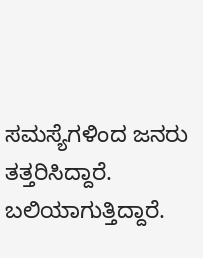ಸಮಸ್ಯೆಗಳಿಂದ ಜನರು ತತ್ತರಿಸಿದ್ದಾರೆ. ಬಲಿಯಾಗುತ್ತಿದ್ದಾರೆ.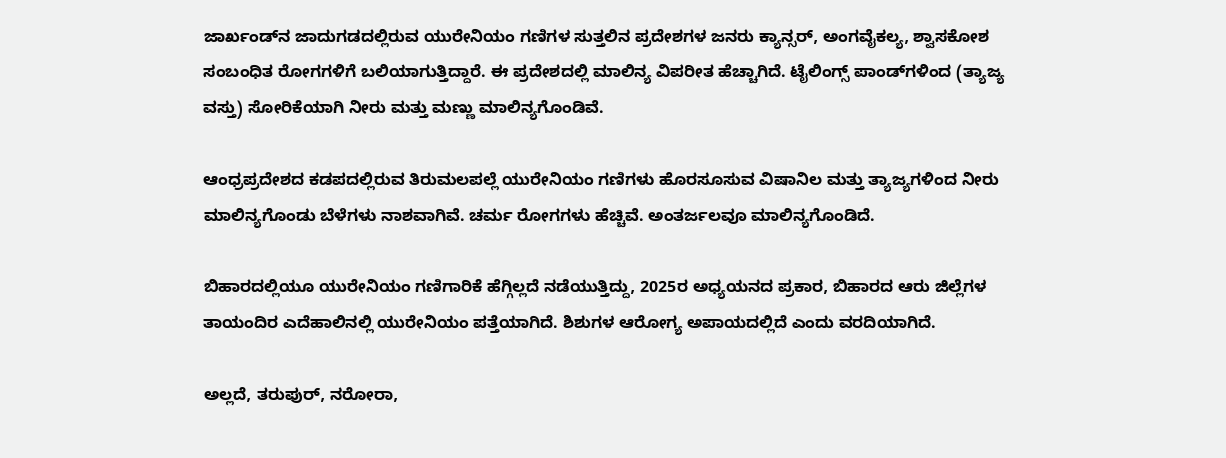ಜಾರ್ಖಂಡ್‌ನ ಜಾದುಗಡದಲ್ಲಿರುವ ಯುರೇನಿಯಂ ಗಣಿಗಳ ಸುತ್ತಲಿನ ಪ್ರದೇಶಗಳ ಜನರು ಕ್ಯಾನ್ಸರ್, ಅಂಗವೈಕಲ್ಯ, ಶ್ವಾಸಕೋಶ ಸಂಬಂಧಿತ ರೋಗಗಳಿಗೆ ಬಲಿಯಾಗುತ್ತಿದ್ದಾರೆ. ಈ ಪ್ರದೇಶದಲ್ಲಿ ಮಾಲಿನ್ಯ ವಿಪರೀತ ಹೆಚ್ಚಾಗಿದೆ. ಟೈಲಿಂಗ್ಸ್ ಪಾಂಡ್‌ಗಳಿಂದ (ತ್ಯಾಜ್ಯ ವಸ್ತು) ಸೋರಿಕೆಯಾಗಿ ನೀರು ಮತ್ತು ಮಣ್ಣು ಮಾಲಿನ್ಯಗೊಂಡಿವೆ.

ಆಂಧ್ರಪ್ರದೇಶದ ಕಡಪದಲ್ಲಿರುವ ತಿರುಮಲಪಲ್ಲೆ ಯುರೇನಿಯಂ ಗಣಿಗಳು ಹೊರಸೂಸುವ ವಿಷಾನಿಲ ಮತ್ತು ತ್ಯಾಜ್ಯಗಳಿಂದ ನೀರು ಮಾಲಿನ್ಯಗೊಂಡು ಬೆಳೆಗಳು ನಾಶವಾಗಿವೆ. ಚರ್ಮ ರೋಗಗಳು ಹೆಚ್ಚಿವೆ. ಅಂತರ್ಜಲವೂ ಮಾಲಿನ್ಯಗೊಂಡಿದೆ.

ಬಿಹಾರದಲ್ಲಿಯೂ ಯುರೇನಿಯಂ ಗಣಿಗಾರಿಕೆ ಹೆಗ್ಗಿಲ್ಲದೆ ನಡೆಯುತ್ತಿದ್ದು, 2025ರ ಅಧ್ಯಯನದ ಪ್ರಕಾರ, ಬಿಹಾರದ ಆರು ಜಿಲ್ಲೆಗಳ ತಾಯಂದಿರ ಎದೆಹಾಲಿನಲ್ಲಿ ಯುರೇನಿಯಂ ಪತ್ತೆಯಾಗಿದೆ. ಶಿಶುಗಳ ಆರೋಗ್ಯ ಅಪಾಯದಲ್ಲಿದೆ ಎಂದು ವರದಿಯಾಗಿದೆ.

ಅಲ್ಲದೆ, ತರುಪುರ್, ನರೋರಾ,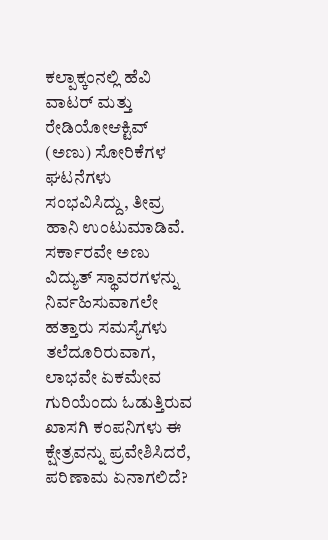ಕಲ್ಪಾಕ್ಕಂನಲ್ಲಿ ಹೆವಿ ವಾಟರ್ ಮತ್ತು ರೇಡಿಯೋಆಕ್ಟಿವ್ (ಅಣು) ಸೋರಿಕೆಗಳ ಘಟನೆಗಳು ಸಂಭವಿಸಿದ್ದು, ತೀವ್ರ ಹಾನಿ ಉಂಟುಮಾಡಿವೆ. ಸರ್ಕಾರವೇ ಅಣು ವಿದ್ಯುತ್ ಸ್ಥಾವರಗಳನ್ನು ನಿರ್ವಹಿಸುವಾಗಲೇ ಹತ್ತಾರು ಸಮಸ್ಯೆಗಳು ತಲೆದೂರಿರುವಾಗ, ಲಾಭವೇ ಏಕಮೇವ ಗುರಿಯೆಂದು ಓಡುತ್ತಿರುವ ಖಾಸಗಿ ಕಂಪನಿಗಳು ಈ ಕ್ಷೇತ್ರವನ್ನು ಪ್ರವೇಶಿಸಿದರೆ, ಪರಿಣಾಮ ಏನಾಗಲಿದೆ?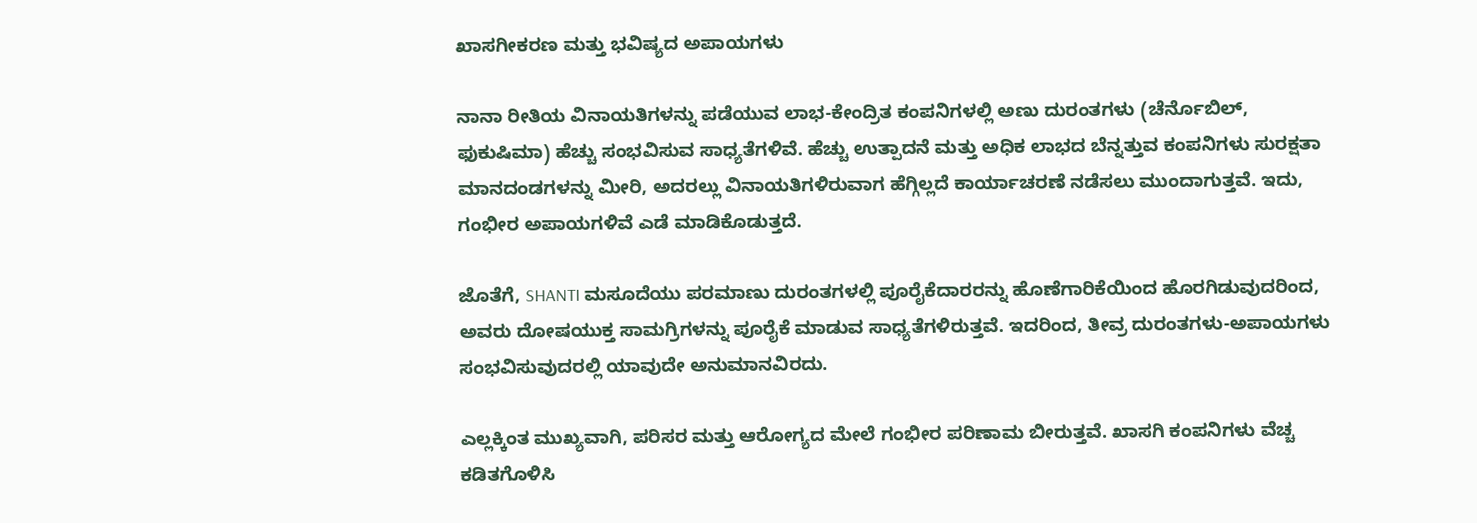ಖಾಸಗೀಕರಣ ಮತ್ತು ಭವಿಷ್ಯದ ಅಪಾಯಗಳು

ನಾನಾ ರೀತಿಯ ವಿನಾಯತಿಗಳನ್ನು ಪಡೆಯುವ ಲಾಭ-ಕೇಂದ್ರಿತ ಕಂಪನಿಗಳಲ್ಲಿ ಅಣು ದುರಂತಗಳು (ಚೆರ್ನೊಬಿಲ್, ಫುಕುಷಿಮಾ) ಹೆಚ್ಚು ಸಂಭವಿಸುವ ಸಾಧ್ಯತೆಗಳಿವೆ. ಹೆಚ್ಚು ಉತ್ಪಾದನೆ ಮತ್ತು ಅಧಿಕ ಲಾಭದ ಬೆನ್ನತ್ತುವ ಕಂಪನಿಗಳು ಸುರಕ್ಷತಾ ಮಾನದಂಡಗಳನ್ನು ಮೀರಿ, ಅದರಲ್ಲು ವಿನಾಯತಿಗಳಿರುವಾಗ ಹೆಗ್ಗಿಲ್ಲದೆ ಕಾರ್ಯಾಚರಣೆ ನಡೆಸಲು ಮುಂದಾಗುತ್ತವೆ. ಇದು, ಗಂಭೀರ ಅಪಾಯಗಳಿವೆ ಎಡೆ ಮಾಡಿಕೊಡುತ್ತದೆ.

ಜೊತೆಗೆ, SHANTI ಮಸೂದೆಯು ಪರಮಾಣು ದುರಂತಗಳಲ್ಲಿ ಪೂರೈಕೆದಾರರನ್ನು ಹೊಣೆಗಾರಿಕೆಯಿಂದ ಹೊರಗಿಡುವುದರಿಂದ, ಅವರು ದೋಷಯುಕ್ತ ಸಾಮಗ್ರಿಗಳನ್ನು ಪೂರೈಕೆ ಮಾಡುವ ಸಾಧ್ಯತೆಗಳಿರುತ್ತವೆ. ಇದರಿಂದ, ತೀವ್ರ ದುರಂತಗಳು-ಅಪಾಯಗಳು ಸಂಭವಿಸುವುದರಲ್ಲಿ ಯಾವುದೇ ಅನುಮಾನವಿರದು.

ಎಲ್ಲಕ್ಕಿಂತ ಮುಖ್ಯವಾಗಿ, ಪರಿಸರ ಮತ್ತು ಆರೋಗ್ಯದ ಮೇಲೆ ಗಂಭೀರ ಪರಿಣಾಮ ಬೀರುತ್ತವೆ. ಖಾಸಗಿ ಕಂಪನಿಗಳು ವೆಚ್ಚ ಕಡಿತಗೊಳಿಸಿ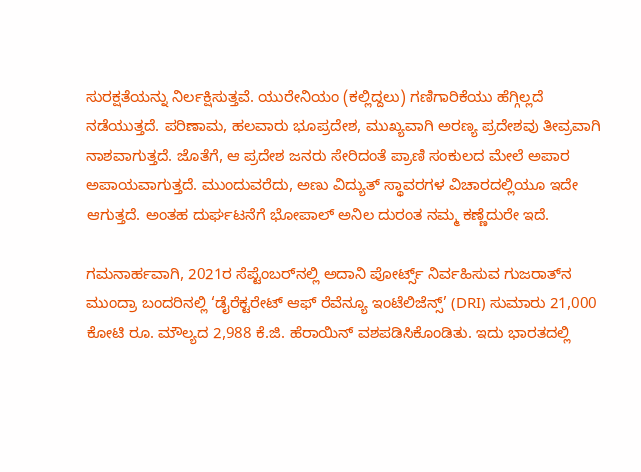ಸುರಕ್ಷತೆಯನ್ನು ನಿರ್ಲಕ್ಷಿಸುತ್ತವೆ. ಯುರೇನಿಯಂ (ಕಲ್ಲಿದ್ದಲು) ಗಣಿಗಾರಿಕೆಯು ಹೆಗ್ಗಿಲ್ಲದೆ ನಡೆಯುತ್ತದೆ. ಪರಿಣಾಮ, ಹಲವಾರು ಭೂಪ್ರದೇಶ, ಮುಖ್ಯವಾಗಿ ಅರಣ್ಯ ಪ್ರದೇಶವು ತೀವ್ರವಾಗಿ ನಾಶವಾಗುತ್ತದೆ. ಜೊತೆಗೆ, ಆ ಪ್ರದೇಶ ಜನರು ಸೇರಿದಂತೆ ಪ್ರಾಣಿ ಸಂಕುಲದ ಮೇಲೆ ಅಪಾರ ಅಪಾಯವಾಗುತ್ತದೆ. ಮುಂದುವರೆದು, ಅಣು ವಿದ್ಯುತ್‌ ಸ್ಥಾವರಗಳ ವಿಚಾರದಲ್ಲಿಯೂ ಇದೇ ಆಗುತ್ತದೆ. ಅಂತಹ ದುರ್ಘಟನೆಗೆ ಭೋಪಾಲ್ ಅನಿಲ ದುರಂತ ನಮ್ಮ ಕಣ್ಣೆದುರೇ ಇದೆ.

ಗಮನಾರ್ಹವಾಗಿ, 2021ರ ಸೆಪ್ಟೆಂಬರ್‌ನಲ್ಲಿ ಅದಾನಿ ಪೋರ್ಟ್ಸ್ ನಿರ್ವಹಿಸುವ ಗುಜರಾತ್‌ನ ಮುಂದ್ರಾ ಬಂದರಿನಲ್ಲಿ ‘ಡೈರೆಕ್ಟರೇಟ್ ಆಫ್ ರೆವೆನ್ಯೂ ಇಂಟೆಲಿಜೆನ್ಸ್’ (DRI) ಸುಮಾರು 21,000 ಕೋಟಿ ರೂ. ಮೌಲ್ಯದ 2,988 ಕೆ.ಜಿ. ಹೆರಾಯಿನ್ ವಶಪಡಿಸಿಕೊಂಡಿತು. ಇದು ಭಾರತದಲ್ಲಿ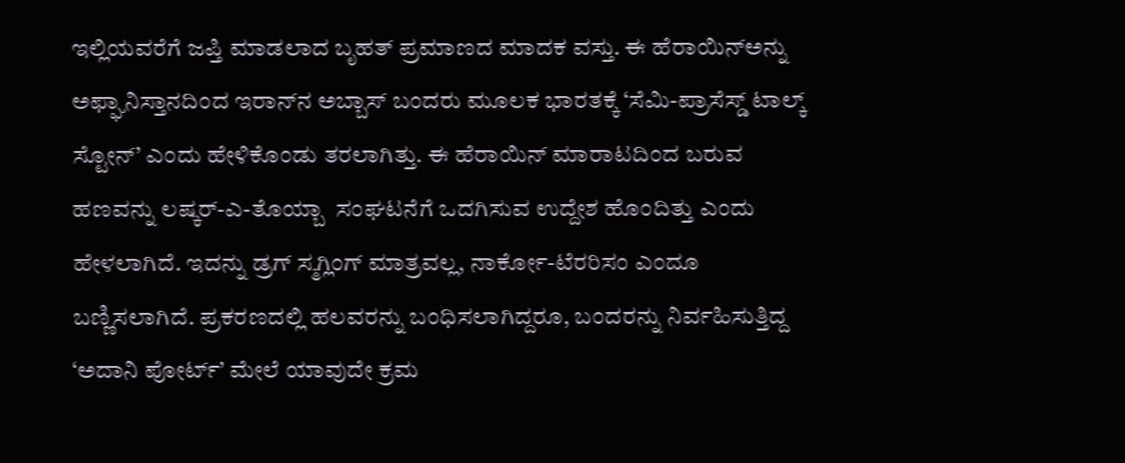ಇಲ್ಲಿಯವರೆಗೆ ಜಪ್ತಿ ಮಾಡಲಾದ ಬೃಹತ್ ಪ್ರಮಾಣದ ಮಾದಕ ವಸ್ತು. ಈ ಹೆರಾಯಿನ್‌ಅನ್ನು ಅಫ್ಘಾನಿಸ್ತಾನದಿಂದ ಇರಾನ್‌ನ ಅಬ್ಬಾಸ್‌ ಬಂದರು ಮೂಲಕ ಭಾರತಕ್ಕೆ ‘ಸೆಮಿ-ಪ್ರಾಸೆಸ್ಡ್‌ ಟಾಲ್ಕ್‌ ಸ್ಟೋನ್’ ಎಂದು ಹೇಳಿಕೊಂಡು ತರಲಾಗಿತ್ತು. ಈ ಹೆರಾಯಿನ್‌ ಮಾರಾಟದಿಂದ ಬರುವ ಹಣವನ್ನು ಲಷ್ಕರ್-ಎ-ತೊಯ್ಬಾ  ಸಂಘಟನೆಗೆ ಒದಗಿಸುವ ಉದ್ದೇಶ ಹೊಂದಿತ್ತು ಎಂದು ಹೇಳಲಾಗಿದೆ. ಇದನ್ನು ಡ್ರಗ್ ಸ್ಮಗ್ಲಿಂಗ್ ಮಾತ್ರವಲ್ಲ, ನಾರ್ಕೋ-ಟೆರರಿಸಂ ಎಂದೂ ಬಣ್ಣಿಸಲಾಗಿದೆ. ಪ್ರಕರಣದಲ್ಲಿ ಹಲವರನ್ನು ಬಂಧಿಸಲಾಗಿದ್ದರೂ, ಬಂದರನ್ನು ನಿರ್ವಹಿಸುತ್ತಿದ್ದ ‘ಅದಾನಿ ಪೋರ್ಟ್‌’ ಮೇಲೆ ಯಾವುದೇ ಕ್ರಮ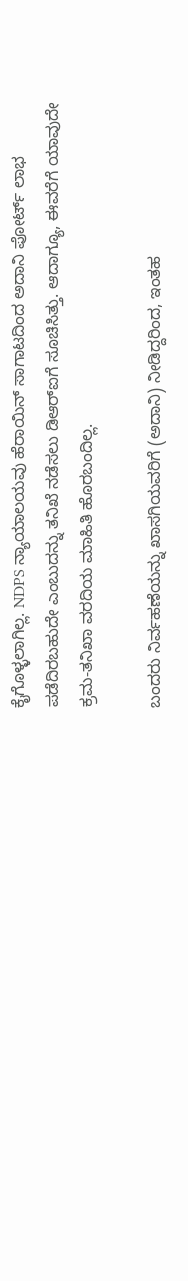ಕೈಗೊಳ್ಳಲಾಗಿಲ್ಲ. NDPS ನ್ಯಾಯಾಲಯವು ಹೆರಾಯಿನ್ ಸಾಗಾಟದಿಂದ ಅದಾನಿ ಪೋರ್ಟ್ ಲಾಭ ಪಡೆದಿರಬಹುದೇ ಎಂಬುದನ್ನು ತನಿಖೆ ನಡೆಸಲು ಡಿಆರ್‌ಐಗೆ ಸೂಚಿಸಿತ್ತು. ಆದಾಗ್ಯೂ, ಈವರೆಗೆ ಯಾವುದೇ ಕ್ರಮ-ತನಿಖಾ ವರದಿಯ ಮಾಹಿತಿ ಹೊರಬಂದಿಲ್ಲ.

ಬಂದರು ನಿರ್ವಹಣೆಯನ್ನು ಖಾಸಗಿಯವರಿಗೆ (ಅದಾನಿ) ನೀಡಿದ್ದರಿಂದ, ಇಂತಹ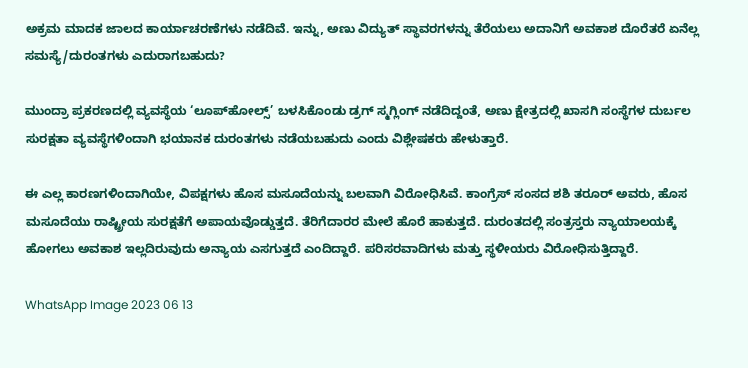ಅಕ್ರಮ ಮಾದಕ ಜಾಲದ ಕಾರ್ಯಾಚರಣೆಗಳು ನಡೆದಿವೆ. ಇನ್ನು, ಅಣು ವಿದ್ಯುತ್ ಸ್ಥಾವರಗಳನ್ನು ತೆರೆಯಲು ಅದಾನಿಗೆ ಅವಕಾಶ ದೊರೆತರೆ ಏನೆಲ್ಲ ಸಮಸ್ಯೆ/ದುರಂತಗಳು ಎದುರಾಗಬಹುದು?

ಮುಂದ್ರಾ ಪ್ರಕರಣದಲ್ಲಿ ವ್ಯವಸ್ಥೆಯ ‘ಲೂಪ್‌ಹೋಲ್ಸ್’ ಬಳಸಿಕೊಂಡು ಡ್ರಗ್ ಸ್ಮಗ್ಲಿಂಗ್ ನಡೆದಿದ್ದಂತೆ, ಅಣು ಕ್ಷೇತ್ರದಲ್ಲಿ ಖಾಸಗಿ ಸಂಸ್ಥೆಗಳ ದುರ್ಬಲ ಸುರಕ್ಷತಾ ವ್ಯವಸ್ಥೆಗಳಿಂದಾಗಿ ಭಯಾನಕ ದುರಂತಗಳು ನಡೆಯಬಹುದು ಎಂದು ವಿಶ್ಲೇಷಕರು ಹೇಳುತ್ತಾರೆ.

ಈ ಎಲ್ಲ ಕಾರಣಗಳಿಂದಾಗಿಯೇ, ವಿಪಕ್ಷಗಳು ಹೊಸ ಮಸೂದೆಯನ್ನು ಬಲವಾಗಿ ವಿರೋಧಿಸಿವೆ. ಕಾಂಗ್ರೆಸ್‌ ಸಂಸದ ಶಶಿ ತರೂರ್ ಅವರು, ಹೊಸ ಮಸೂದೆಯು ರಾಷ್ಟ್ರೀಯ ಸುರಕ್ಷತೆಗೆ ಅಪಾಯವೊಡ್ಡುತ್ತದೆ. ತೆರಿಗೆದಾರರ ಮೇಲೆ ಹೊರೆ ಹಾಕುತ್ತದೆ. ದುರಂತದಲ್ಲಿ ಸಂತ್ರಸ್ತರು ನ್ಯಾಯಾಲಯಕ್ಕೆ ಹೋಗಲು ಅವಕಾಶ ಇಲ್ಲದಿರುವುದು ಅನ್ಯಾಯ ಎಸಗುತ್ತದೆ ಎಂದಿದ್ದಾರೆ. ಪರಿಸರವಾದಿಗಳು ಮತ್ತು ಸ್ಥಳೀಯರು ವಿರೋಧಿಸುತ್ತಿದ್ದಾರೆ.

WhatsApp Image 2023 06 13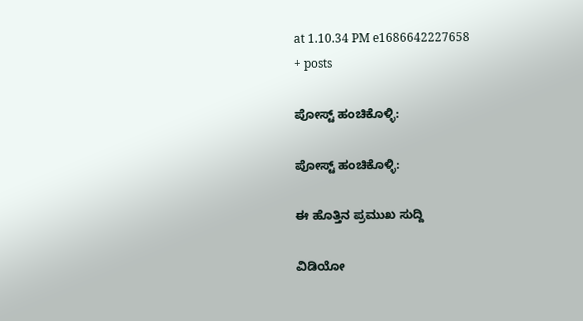at 1.10.34 PM e1686642227658
+ posts

ಪೋಸ್ಟ್ ಹಂಚಿಕೊಳ್ಳಿ:

ಪೋಸ್ಟ್ ಹಂಚಿಕೊಳ್ಳಿ:

ಈ ಹೊತ್ತಿನ ಪ್ರಮುಖ ಸುದ್ದಿ

ವಿಡಿಯೋ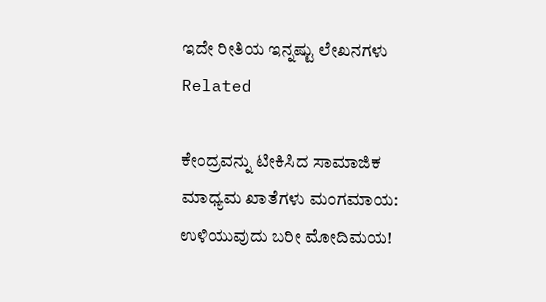ಇದೇ ರೀತಿಯ ಇನ್ನಷ್ಟು ಲೇಖನಗಳು
Related

ಕೇಂದ್ರವನ್ನು ಟೀಕಿಸಿದ ಸಾಮಾಜಿಕ ಮಾಧ್ಯಮ ಖಾತೆಗಳು ಮಂಗಮಾಯ: ಉಳಿಯುವುದು ಬರೀ ಮೋದಿಮಯ!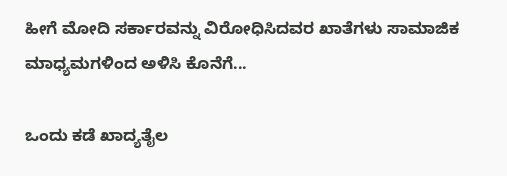ಹೀಗೆ ಮೋದಿ ಸರ್ಕಾರವನ್ನು ವಿರೋಧಿಸಿದವರ ಖಾತೆಗಳು ಸಾಮಾಜಿಕ ಮಾಧ್ಯಮಗಳಿಂದ ಅಳಿಸಿ ಕೊನೆಗೆ...

ಒಂದು ಕಡೆ ಖಾದ್ಯತೈಲ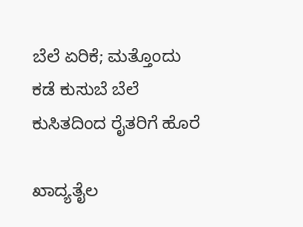ಬೆಲೆ ಏರಿಕೆ; ಮತ್ತೊಂದು ಕಡೆ ಕುಸುಬೆ ಬೆಲೆ ಕುಸಿತದಿಂದ ರೈತರಿಗೆ ಹೊರೆ

ಖಾದ್ಯತೈಲ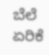ಬೆಲೆ ಏರಿಕೆ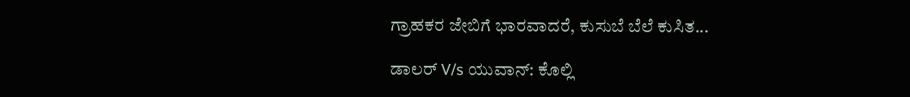ಗ್ರಾಹಕರ ಜೇಬಿಗೆ ಭಾರವಾದರೆ, ಕುಸುಬೆ ಬೆಲೆ ಕುಸಿತ...

ಡಾಲರ್ V/s ಯುವಾನ್: ಕೊಲ್ಲಿ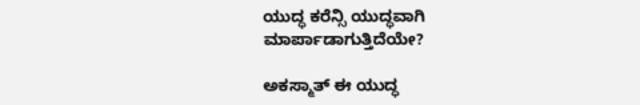ಯುದ್ಧ ಕರೆನ್ಸಿ ಯುದ್ಧವಾಗಿ ಮಾರ್ಪಾಡಾಗುತ್ತಿದೆಯೇ?

ಅಕಸ್ಮಾತ್ ಈ ಯುದ್ಧ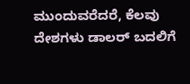ಮುಂದುವರೆದರೆ, ಕೆಲವು ದೇಶಗಳು ಡಾಲರ್ ಬದಲಿಗೆ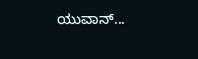ಯುವಾನ್...